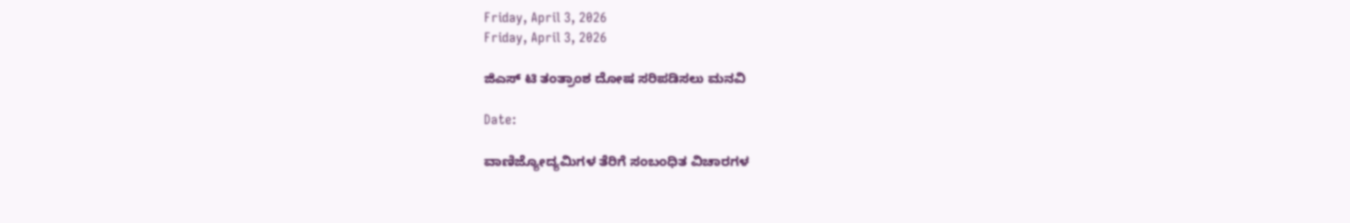Friday, April 3, 2026
Friday, April 3, 2026

ಜಿಎಸ್ ಟಿ ತಂತ್ರಾಂಶ ದೋಷ ಸರಿಪಡಿಸಲು ಮನವಿ

Date:

ವಾಣಿಜ್ಯೋದ್ಯಮಿಗಳ ತೆರಿಗೆ ಸಂಬಂಧಿತ ವಿಚಾರಗಳ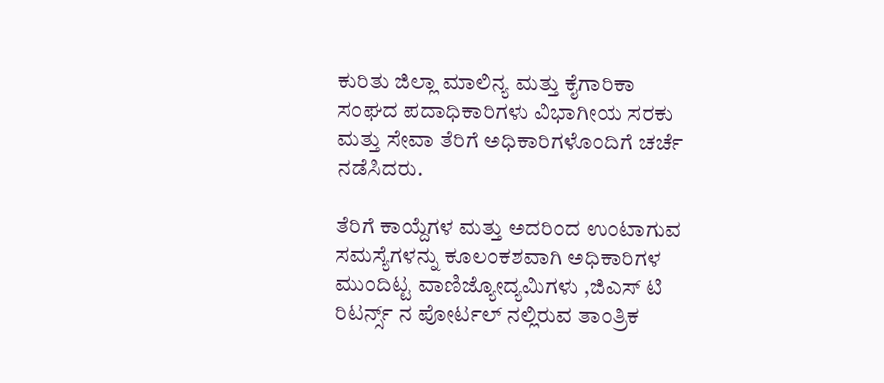ಕುರಿತು ಜಿಲ್ಲಾ ಮಾಲಿನ್ಯ ಮತ್ತು ಕೈಗಾರಿಕಾ ಸಂಘದ ಪದಾಧಿಕಾರಿಗಳು ವಿಭಾಗೀಯ ಸರಕು ಮತ್ತು ಸೇವಾ ತೆರಿಗೆ ಅಧಿಕಾರಿಗಳೊಂದಿಗೆ ಚರ್ಚೆ ನಡೆಸಿದರು.

ತೆರಿಗೆ ಕಾಯ್ದೆಗಳ ಮತ್ತು ಅದರಿಂದ ಉಂಟಾಗುವ ಸಮಸ್ಯೆಗಳನ್ನು ಕೂಲಂಕಶವಾಗಿ ಅಧಿಕಾರಿಗಳ ಮುಂದಿಟ್ಟ ವಾಣಿಜ್ಯೋದ್ಯಮಿಗಳು ,ಜಿಎಸ್ ಟಿ ರಿಟರ್ನ್ಸ್ ನ ಪೋರ್ಟಲ್ ನಲ್ಲಿರುವ ತಾಂತ್ರಿಕ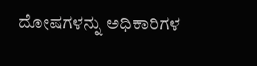ದೋಷಗಳನ್ನು ಅಧಿಕಾರಿಗಳ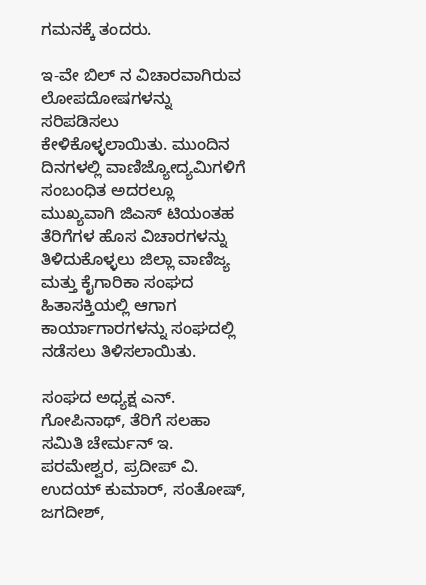ಗಮನಕ್ಕೆ ತಂದರು.

ಇ-ವೇ ಬಿಲ್ ನ ವಿಚಾರವಾಗಿರುವ ಲೋಪದೋಷಗಳನ್ನು ಸರಿಪಡಿಸಲು ಕೇಳಿಕೊಳ್ಳಲಾಯಿತು. ಮುಂದಿನ ದಿನಗಳಲ್ಲಿ ವಾಣಿಜ್ಯೋದ್ಯಮಿಗಳಿಗೆ ಸಂಬಂಧಿತ ಅದರಲ್ಲೂ ಮುಖ್ಯವಾಗಿ ಜಿಎಸ್ ಟಿಯಂತಹ ತೆರಿಗೆಗಳ ಹೊಸ ವಿಚಾರಗಳನ್ನು ತಿಳಿದುಕೊಳ್ಳಲು ಜಿಲ್ಲಾ ವಾಣಿಜ್ಯ ಮತ್ತು ಕೈಗಾರಿಕಾ ಸಂಘದ ಹಿತಾಸಕ್ತಿಯಲ್ಲಿ ಆಗಾಗ ಕಾರ್ಯಾಗಾರಗಳನ್ನು ಸಂಘದಲ್ಲಿ ನಡೆಸಲು ತಿಳಿಸಲಾಯಿತು.

ಸಂಘದ ಅಧ್ಯಕ್ಷ ಎನ್. ಗೋಪಿನಾಥ್, ತೆರಿಗೆ ಸಲಹಾ ಸಮಿತಿ ಚೇರ್ಮನ್ ಇ. ಪರಮೇಶ್ವರ, ಪ್ರದೀಪ್ ವಿ. ಉದಯ್ ಕುಮಾರ್, ಸಂತೋಷ್, ಜಗದೀಶ್,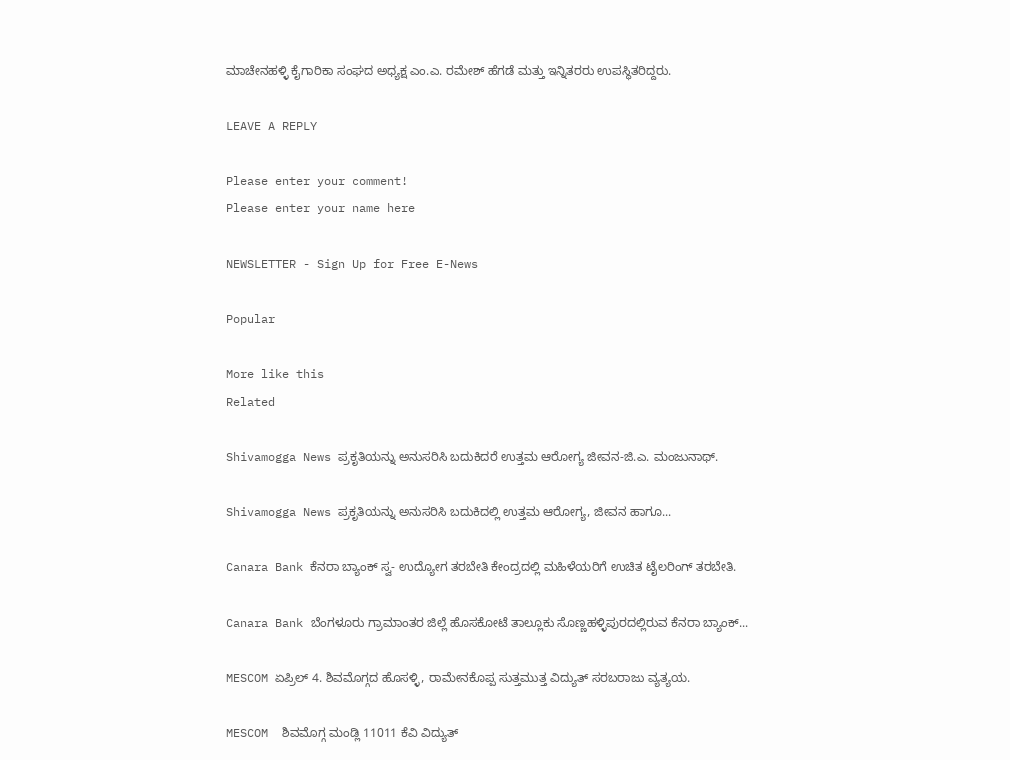ಮಾಚೇನಹಳ್ಳಿ ಕೈಗಾರಿಕಾ ಸಂಘದ ಅಧ್ಯಕ್ಷ ಎಂ.ಎ. ರಮೇಶ್ ಹೆಗಡೆ ಮತ್ತು ಇನ್ನಿತರರು ಉಪಸ್ಥಿತರಿದ್ದರು.

LEAVE A REPLY

Please enter your comment!
Please enter your name here

NEWSLETTER - Sign Up for Free E-News

Popular

More like this
Related

Shivamogga News ಪ್ರಕೃತಿಯನ್ನು ಅನುಸರಿಸಿ ಬದುಕಿದರೆ ಉತ್ತಮ ಆರೋಗ್ಯ ಜೀವನ-ಜಿ.ಎ. ಮಂಜುನಾಥ್.

Shivamogga News ಪ್ರಕೃತಿಯನ್ನು ಅನುಸರಿಸಿ ಬದುಕಿದಲ್ಲಿ ಉತ್ತಮ ಆರೋಗ್ಯ, ಜೀವನ‌ ಹಾಗೂ...

Canara Bank ಕೆನರಾ ಬ್ಯಾಂಕ್ ಸ್ವ- ಉದ್ಯೋಗ ತರಬೇತಿ ಕೇಂದ್ರದಲ್ಲಿ ಮಹಿಳೆಯರಿಗೆ ಉಚಿತ ಟೈಲರಿಂಗ್ ತರಬೇತಿ.

Canara Bank ಬೆಂಗಳೂರು ಗ್ರಾಮಾಂತರ ಜಿಲ್ಲೆ ಹೊಸಕೋಟೆ ತಾಲ್ಲೂಕು ಸೊಣ್ಣಹಳ್ಳಿಪುರದಲ್ಲಿರುವ ಕೆನರಾ ಬ್ಯಾಂಕ್...

MESCOM ಏಪ್ರಿಲ್ 4. ಶಿವಮೊಗ್ಗದ ಹೊಸಳ್ಳಿ, ರಾಮೇನಕೊಪ್ಪ ಸುತ್ತಮುತ್ತ ವಿದ್ಯುತ್ ಸರಬರಾಜು ವ್ಯತ್ಯಯ.

MESCOM  ಶಿವಮೊಗ್ಗ ಮಂಡ್ಲಿ 11011 ಕೆವಿ ವಿದ್ಯುತ್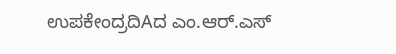ಉಪಕೇಂದ್ರದಿAದ ಎಂ.ಆರ್.ಎಸ್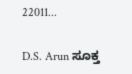22011...

D.S. Arun ಸೂಕ್ತ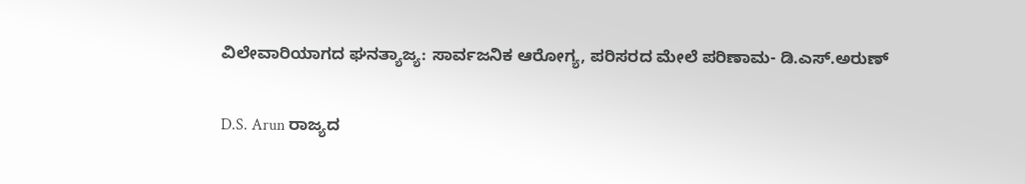ವಿಲೇವಾರಿಯಾಗದ ಘನತ್ಯಾಜ್ಯ: ಸಾರ್ವಜನಿಕ ಆರೋಗ್ಯ, ಪರಿಸರದ ಮೇಲೆ ಪರಿಣಾಮ- ಡಿ‌.ಎಸ್.ಅರುಣ್

D.S. Arun ರಾಜ್ಯದ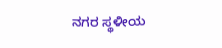ನಗರ ಸ್ಥಳೀಯ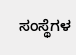ಸಂಸ್ಥೆಗಳ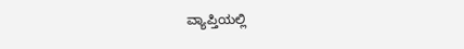ವ್ಯಾಪ್ತಿಯಲ್ಲಿ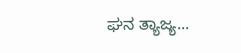ಘನ ತ್ಯಾಜ್ಯ...